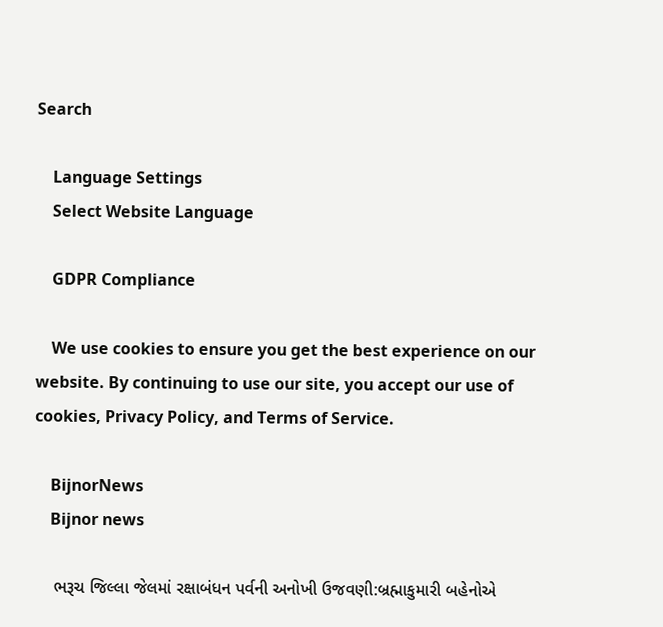Search

    Language Settings
    Select Website Language

    GDPR Compliance

    We use cookies to ensure you get the best experience on our website. By continuing to use our site, you accept our use of cookies, Privacy Policy, and Terms of Service.

    BijnorNews
    Bijnor news

    ભરૂચ જિલ્લા જેલમાં રક્ષાબંધન પર્વની અનોખી ઉજવણી:બ્રહ્માકુમારી બહેનોએ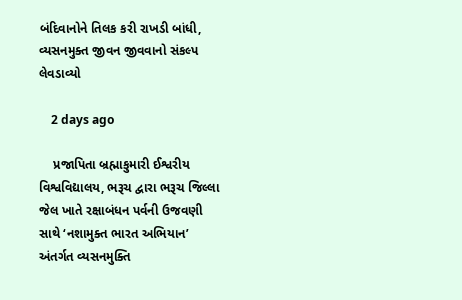બંદિવાનોને તિલક કરી રાખડી બાંધી, વ્યસનમુક્ત જીવન જીવવાનો સંકલ્પ લેવડાવ્યો

    2 days ago

    પ્રજાપિતા બ્રહ્માકુમારી ઈશ્વરીય વિશ્વવિદ્યાલય, ભરૂચ દ્વારા ભરૂચ જિલ્લા જેલ ખાતે રક્ષાબંધન પર્વની ઉજવણી સાથે ‘નશામુક્ત ભારત અભિયાન’ અંતર્ગત વ્યસનમુક્તિ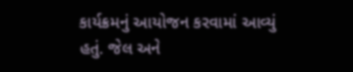કાર્યક્રમનું આયોજન કરવામાં આવ્યું હતું. જેલ અને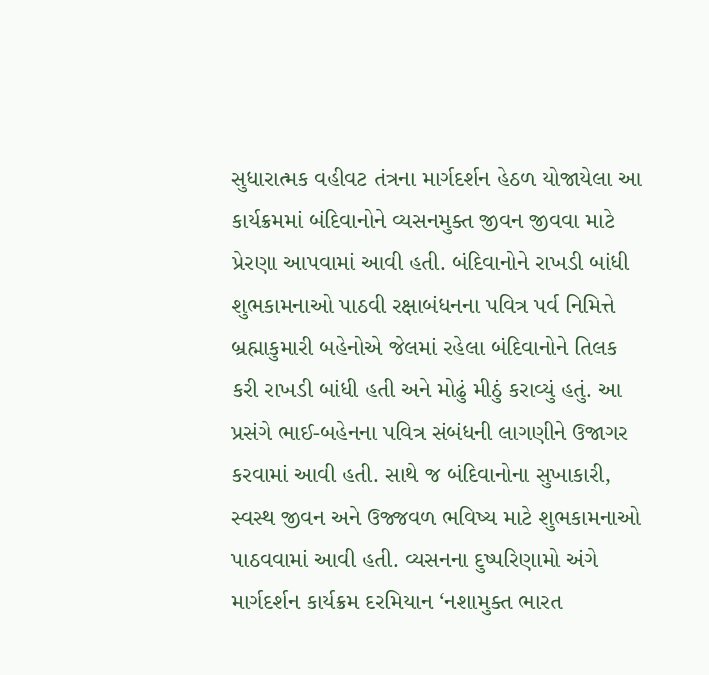સુધારાત્મક વહીવટ તંત્રના માર્ગદર્શન હેઠળ યોજાયેલા આ કાર્યક્રમમાં બંદિવાનોને વ્યસનમુક્ત જીવન જીવવા માટે પ્રેરણા આપવામાં આવી હતી. બંદિવાનોને રાખડી બાંધી શુભકામનાઓ પાઠવી રક્ષાબંધનના પવિત્ર પર્વ નિમિત્તે બ્રહ્માકુમારી બહેનોએ જેલમાં રહેલા બંદિવાનોને તિલક કરી રાખડી બાંધી હતી અને મોઢું મીઠું કરાવ્યું હતું. આ પ્રસંગે ભાઈ-બહેનના પવિત્ર સંબંધની લાગણીને ઉજાગર કરવામાં આવી હતી. સાથે જ બંદિવાનોના સુખાકારી, સ્વસ્થ જીવન અને ઉજ્જવળ ભવિષ્ય માટે શુભકામનાઓ પાઠવવામાં આવી હતી. વ્યસનના દુષ્પરિણામો અંગે માર્ગદર્શન કાર્યક્રમ દરમિયાન ‘નશામુક્ત ભારત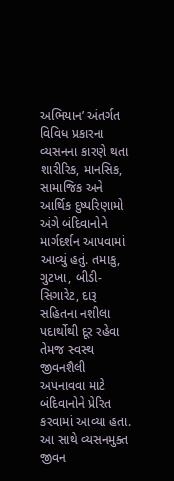અભિયાન’ અંતર્ગત વિવિધ પ્રકારના વ્યસનના કારણે થતા શારીરિક, માનસિક, સામાજિક અને આર્થિક દુષ્પરિણામો અંગે બંદિવાનોને માર્ગદર્શન આપવામાં આવ્યું હતું. તમાકુ, ગુટખા, બીડી-સિગારેટ, દારૂ સહિતના નશીલા પદાર્થોથી દૂર રહેવા તેમજ સ્વસ્થ જીવનશૈલી અપનાવવા માટે બંદિવાનોને પ્રેરિત કરવામાં આવ્યા હતા. આ સાથે વ્યસનમુક્ત જીવન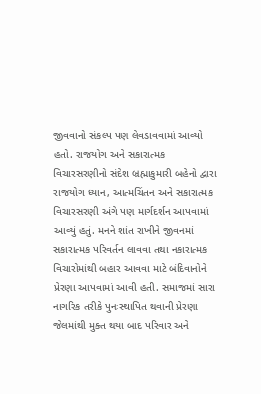જીવવાનો સંકલ્પ પણ લેવડાવવામાં આવ્યો હતો. રાજયોગ અને સકારાત્મક વિચારસરણીનો સંદેશ બ્રહ્માકુમારી બહેનો દ્વારા રાજયોગ ધ્યાન, આત્મચિંતન અને સકારાત્મક વિચારસરણી અંગે પણ માર્ગદર્શન આપવામાં આવ્યું હતું. મનને શાંત રાખીને જીવનમાં સકારાત્મક પરિવર્તન લાવવા તથા નકારાત્મક વિચારોમાંથી બહાર આવવા માટે બંદિવાનોને પ્રેરણા આપવામાં આવી હતી. સમાજમાં સારા નાગરિક તરીકે પુનઃસ્થાપિત થવાની પ્રેરણા જેલમાંથી મુક્ત થયા બાદ પરિવાર અને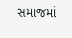સમાજમાં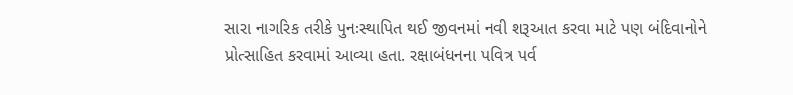સારા નાગરિક તરીકે પુનઃસ્થાપિત થઈ જીવનમાં નવી શરૂઆત કરવા માટે પણ બંદિવાનોને પ્રોત્સાહિત કરવામાં આવ્યા હતા. રક્ષાબંધનના પવિત્ર પર્વ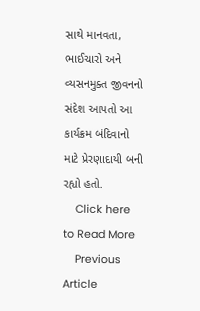સાથે માનવતા, ભાઈચારો અને વ્યસનમુક્ત જીવનનો સંદેશ આપતો આ કાર્યક્રમ બંદિવાનો માટે પ્રેરણાદાયી બની રહ્યો હતો.
    Click here to Read More
    Previous Article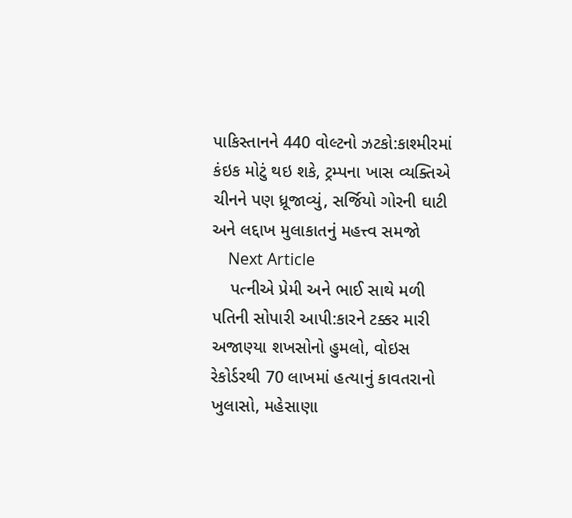પાકિસ્તાનને 440 વોલ્ટનો ઝટકો:કાશ્મીરમાં કંઇક મોટું થઇ શકે, ટ્રમ્પના ખાસ વ્યક્તિએ ચીનને પણ ધ્રૂજાવ્યું, સર્જિયો ગોરની ઘાટી અને લદ્દાખ મુલાકાતનું મહત્ત્વ સમજો
    Next Article
    પત્નીએ પ્રેમી અને ભાઈ સાથે મળી પતિની સોપારી આપી:કારને ટક્કર મારી અજાણ્યા શખસોનો હુમલો, વોઇસ રેકોર્ડરથી 70 લાખમાં હત્યાનું કાવતરાનો ખુલાસો, મહેસાણા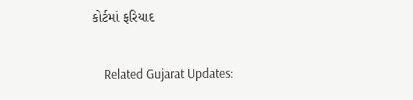કોર્ટમાં ફરિયાદ

    Related Gujarat Updates: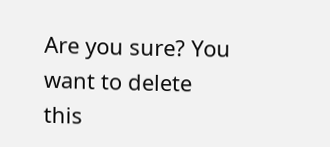Are you sure? You want to delete this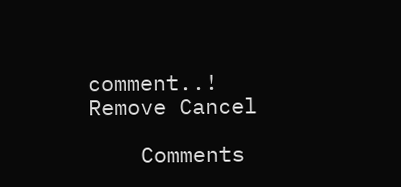comment..! Remove Cancel

    Comments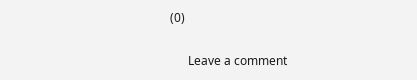(0)

      Leave a comment